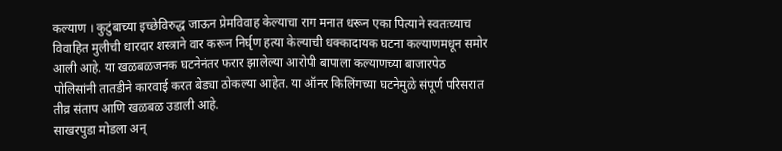कल्याण । कुटुंबाच्या इच्छेविरुद्ध जाऊन प्रेमविवाह केल्याचा राग मनात धरून एका पित्याने स्वतःच्याच विवाहित मुलीची धारदार शस्त्राने वार करून निर्घृण हत्या केल्याची धक्कादायक घटना कल्याणमधून समोर आली आहे. या खळबळजनक घटनेनंतर फरार झालेल्या आरोपी बापाला कल्याणच्या बाजारपेठ पोलिसांनी तातडीने कारवाई करत बेड्या ठोकल्या आहेत. या ऑनर किलिंगच्या घटनेमुळे संपूर्ण परिसरात तीव्र संताप आणि खळबळ उडाली आहे.
साखरपुडा मोडला अन्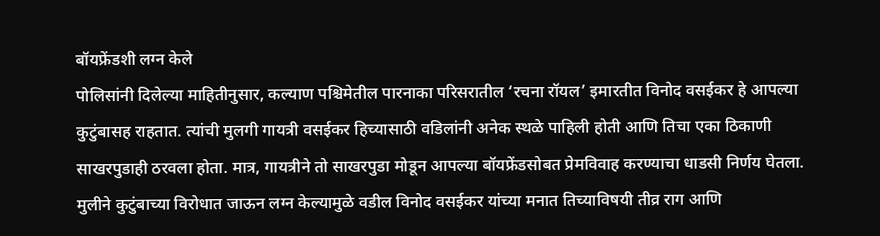बॉयफ्रेंडशी लग्न केले
पोलिसांनी दिलेल्या माहितीनुसार, कल्याण पश्चिमेतील पारनाका परिसरातील ‘रचना रॉयल’ इमारतीत विनोद वसईकर हे आपल्या कुटुंबासह राहतात. त्यांची मुलगी गायत्री वसईकर हिच्यासाठी वडिलांनी अनेक स्थळे पाहिली होती आणि तिचा एका ठिकाणी साखरपुडाही ठरवला होता. मात्र, गायत्रीने तो साखरपुडा मोडून आपल्या बॉयफ्रेंडसोबत प्रेमविवाह करण्याचा धाडसी निर्णय घेतला. मुलीने कुटुंबाच्या विरोधात जाऊन लग्न केल्यामुळे वडील विनोद वसईकर यांच्या मनात तिच्याविषयी तीव्र राग आणि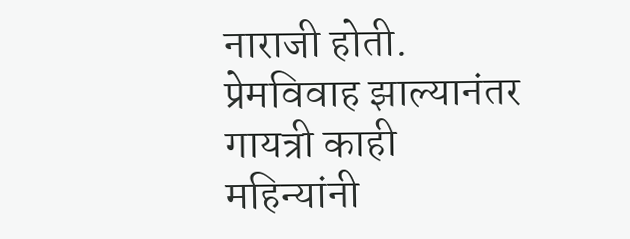नाराजी होती.
प्रेमविवाह झाल्यानंतर गायत्री काही महिन्यांनी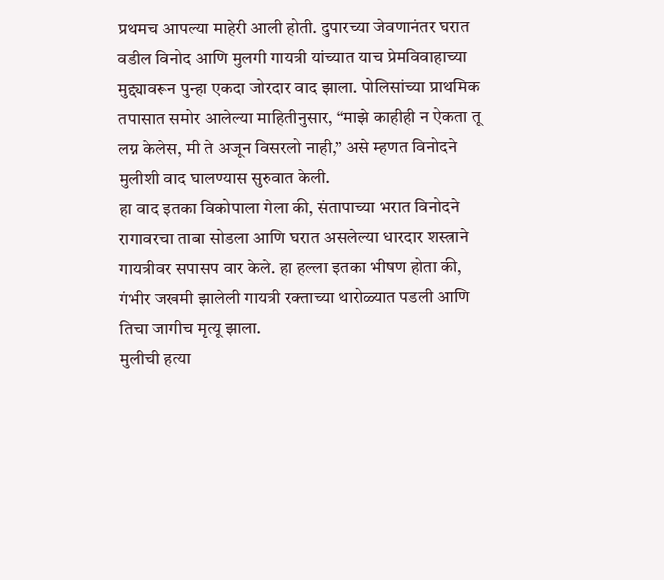प्रथमच आपल्या माहेरी आली होती. दुपारच्या जेवणानंतर घरात वडील विनोद आणि मुलगी गायत्री यांच्यात याच प्रेमविवाहाच्या मुद्द्यावरून पुन्हा एकदा जोरदार वाद झाला. पोलिसांच्या प्राथमिक तपासात समोर आलेल्या माहितीनुसार, “माझे काहीही न ऐकता तू लग्न केलेस, मी ते अजून विसरलो नाही,” असे म्हणत विनोदने मुलीशी वाद घालण्यास सुरुवात केली.
हा वाद इतका विकोपाला गेला की, संतापाच्या भरात विनोदने रागावरचा ताबा सोडला आणि घरात असलेल्या धारदार शस्त्राने गायत्रीवर सपासप वार केले. हा हल्ला इतका भीषण होता की, गंभीर जखमी झालेली गायत्री रक्ताच्या थारोळ्यात पडली आणि तिचा जागीच मृत्यू झाला.
मुलीची हत्या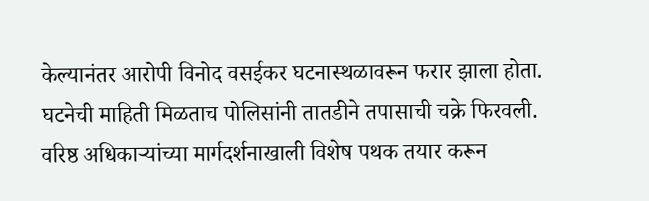केल्यानंतर आरोपी विनोद वसईकर घटनास्थळावरून फरार झाला होता. घटनेची माहिती मिळताच पोलिसांनी तातडीने तपासाची चक्रे फिरवली. वरिष्ठ अधिकाऱ्यांच्या मार्गदर्शनाखाली विशेष पथक तयार करून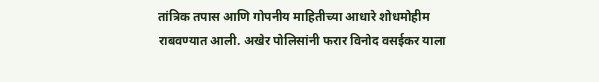तांत्रिक तपास आणि गोपनीय माहितीच्या आधारे शोधमोहीम राबवण्यात आली. अखेर पोलिसांनी फरार विनोद वसईकर याला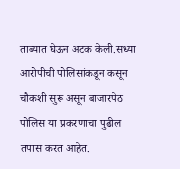ताब्यात घेऊन अटक केली.सध्या आरोपीची पोलिसांकडून कसून चौकशी सुरू असून बाजारपेठ पोलिस या प्रकरणाचा पुढील तपास करत आहेत.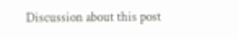Discussion about this post